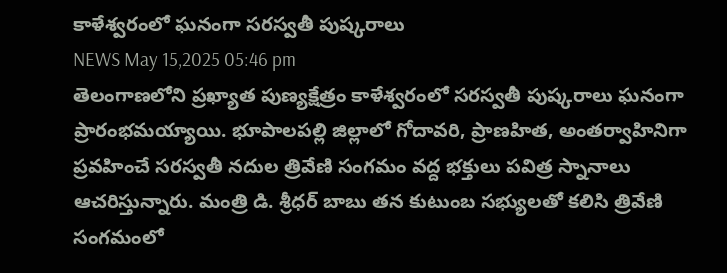కాళేశ్వరంలో ఘనంగా సరస్వతీ పుష్కరాలు
NEWS May 15,2025 05:46 pm
తెలంగాణలోని ప్రఖ్యాత పుణ్యక్షేత్రం కాళేశ్వరంలో సరస్వతీ పుష్కరాలు ఘనంగా ప్రారంభమయ్యాయి. భూపాలపల్లి జిల్లాలో గోదావరి, ప్రాణహిత, అంతర్వాహినిగా ప్రవహించే సరస్వతీ నదుల త్రివేణి సంగమం వద్ద భక్తులు పవిత్ర స్నానాలు ఆచరిస్తున్నారు. మంత్రి డి. శ్రీధర్ బాబు తన కుటుంబ సభ్యులతో కలిసి త్రివేణి సంగమంలో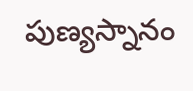పుణ్యస్నానం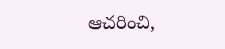ఆచరించి,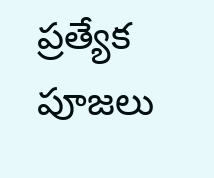ప్రత్యేక పూజలు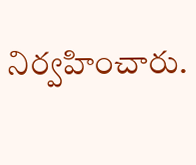నిర్వహించారు.